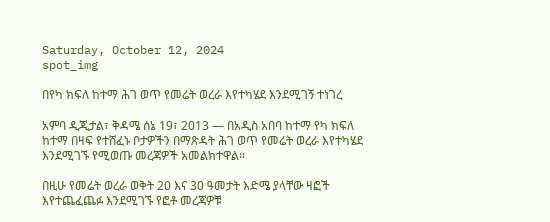Saturday, October 12, 2024
spot_img

በየካ ክፍለ ከተማ ሕገ ወጥ የመሬት ወረራ እየተካሄደ እንደሚገኝ ተነገረ

አምባ ዲጂታል፣ ቅዳሜ ሰኔ 19፣ 2013 ― በአዲስ አበባ ከተማ የካ ክፍለ ከተማ በዛፍ የተሸፈኑ ቦታዎችን በማጽዳት ሕገ ወጥ የመሬት ወረራ እየተካሄደ እንደሚገኙ የሚወጡ መረጃዎች አመልክተዋል፡፡

በዚሁ የመሬት ወረራ ወቅት 20 እና 30 ዓመታት እድሜ ያላቸው ዛፎች እየተጨፈጨፉ እንደሚገኙ የፎቶ መረጃዎቹ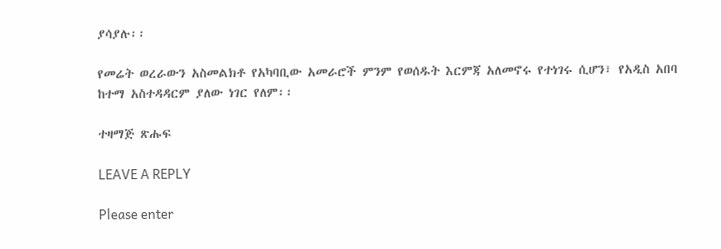ያሳያሉ፡፡

የመሬት ወረራውን አስመልክቶ የአካባቢው አመራሮች ምንም የወሰዱት እርምጃ አለመኖሩ የተነገሩ ሲሆን፣ የአዲስ አበባ ከተማ አስተዳዳርም ያለው ነገር የለም፡፡

ተዛማጅ ጽሑፍ

LEAVE A REPLY

Please enter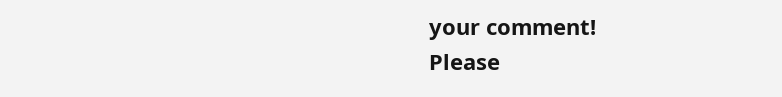your comment!
Please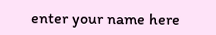enter your name here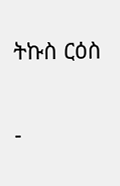ትኩስ ርዕስ

-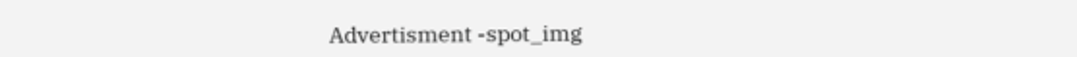Advertisment -spot_img